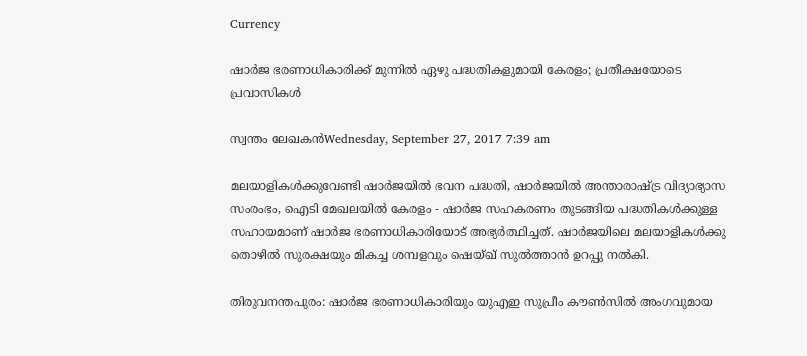Currency

ഷാര്‍ജ ഭരണാധികാരിക്ക് മുന്നില്‍ ഏഴു പദ്ധതികളുമായി കേരളം; പ്രതീക്ഷയോടെ പ്രവാസികള്‍

സ്വന്തം ലേഖകന്‍Wednesday, September 27, 2017 7:39 am

മലയാളികള്‍ക്കുവേണ്ടി ഷാര്‍ജയില്‍ ഭവന പദ്ധതി, ഷാര്‍ജയില്‍ അന്താരാഷ്ട്ര വിദ്യാഭ്യാസ സംരംഭം, ഐടി മേഖലയില്‍ കേരളം - ഷാര്‍ജ സഹകരണം തുടങ്ങിയ പദ്ധതികള്‍ക്കുള്ള സഹായമാണ് ഷാര്‍ജ ഭരണാധികാരിയോട് അഭ്യര്‍ത്ഥിച്ചത്. ഷാര്‍ജയിലെ മലയാളികള്‍ക്കു തൊഴില്‍ സുരക്ഷയും മികച്ച ശമ്പളവും ഷെയ്ഖ് സുല്‍ത്താന്‍ ഉറപ്പു നല്‍കി.

തിരുവനന്തപുരം: ഷാര്‍ജ ഭരണാധികാരിയും യുഎഇ സുപ്രീം കൗണ്‍സില്‍ അംഗവുമായ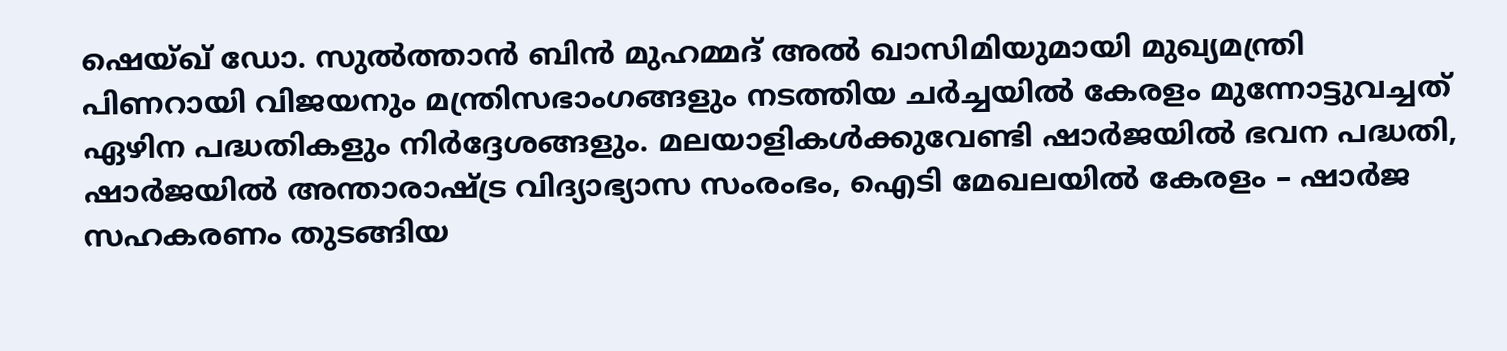ഷെയ്ഖ് ഡോ. സുല്‍ത്താന്‍ ബിന്‍ മുഹമ്മദ് അല്‍ ഖാസിമിയുമായി മുഖ്യമന്ത്രി പിണറായി വിജയനും മന്ത്രിസഭാംഗങ്ങളും നടത്തിയ ചര്‍ച്ചയില്‍ കേരളം മുന്നോട്ടുവച്ചത് ഏഴിന പദ്ധതികളും നിര്‍ദ്ദേശങ്ങളും. മലയാളികള്‍ക്കുവേണ്ടി ഷാര്‍ജയില്‍ ഭവന പദ്ധതി, ഷാര്‍ജയില്‍ അന്താരാഷ്ട്ര വിദ്യാഭ്യാസ സംരംഭം, ഐടി മേഖലയില്‍ കേരളം – ഷാര്‍ജ സഹകരണം തുടങ്ങിയ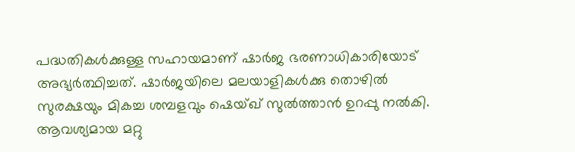പദ്ധതികള്‍ക്കുള്ള സഹായമാണ് ഷാര്‍ജ ഭരണാധികാരിയോട് അഭ്യര്‍ത്ഥിച്ചത്. ഷാര്‍ജയിലെ മലയാളികള്‍ക്കു തൊഴില്‍ സുരക്ഷയും മികച്ച ശമ്പളവും ഷെയ്ഖ് സുല്‍ത്താന്‍ ഉറപ്പു നല്‍കി. ആവശ്യമായ മറ്റു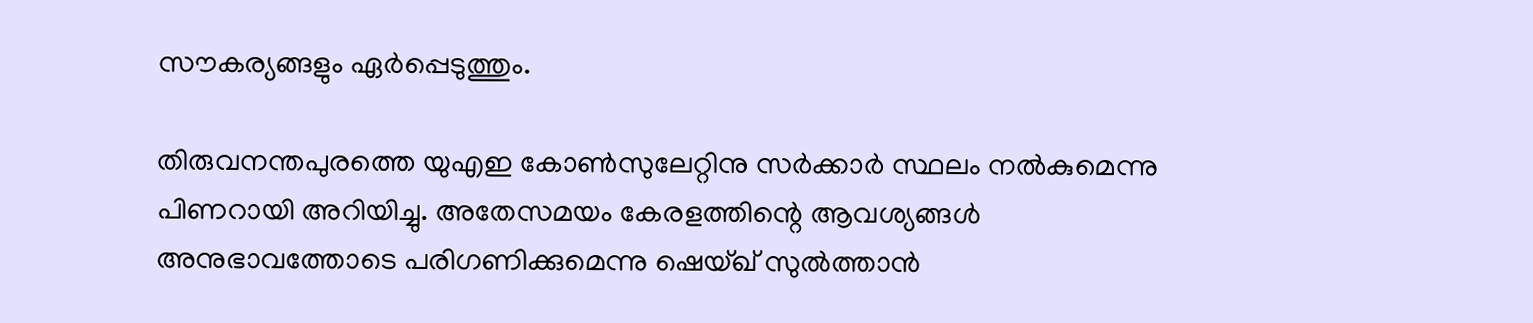സൗകര്യങ്ങളും ഏര്‍പ്പെടുത്തും.

തിരുവനന്തപുരത്തെ യുഎഇ കോണ്‍സുലേറ്റിനു സര്‍ക്കാര്‍ സ്ഥലം നല്‍കുമെന്നു പിണറായി അറിയിച്ചു. അതേസമയം കേരളത്തിന്റെ ആവശ്യങ്ങള്‍ അനുഭാവത്തോടെ പരിഗണിക്കുമെന്നു ഷെയ്ഖ് സുല്‍ത്താന്‍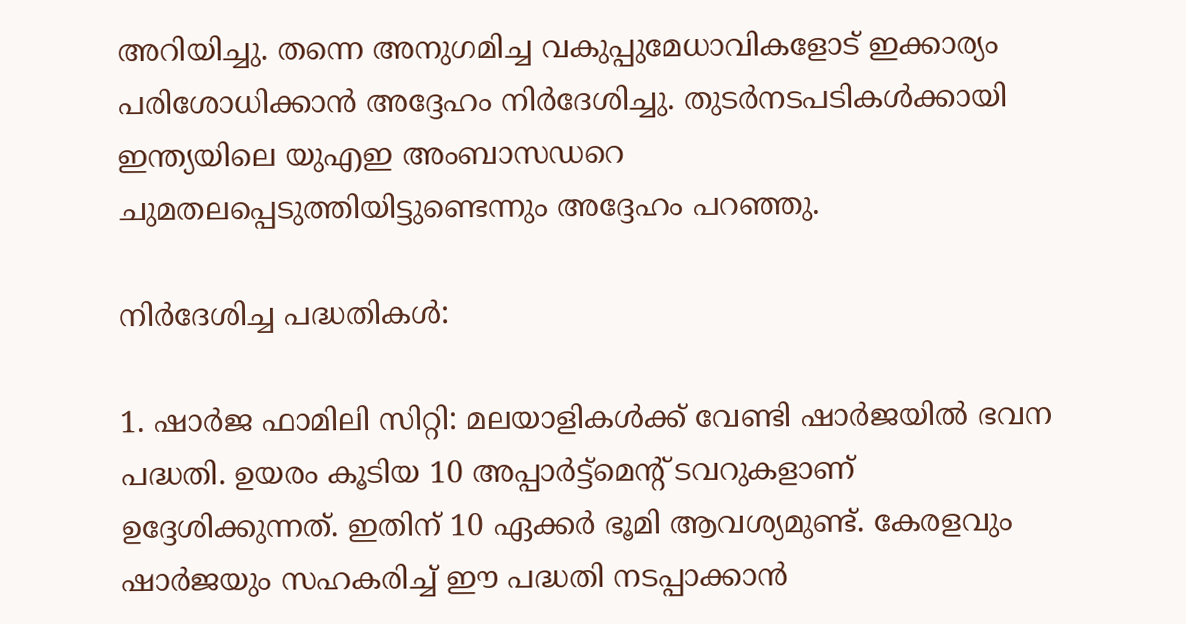അറിയിച്ചു. തന്നെ അനുഗമിച്ച വകുപ്പുമേധാവികളോട് ഇക്കാര്യം പരിശോധിക്കാന്‍ അദ്ദേഹം നിര്‍ദേശിച്ചു. തുടര്‍നടപടികള്‍ക്കായി ഇന്ത്യയിലെ യുഎഇ അംബാസഡറെ ചുമതലപ്പെടുത്തിയിട്ടുണ്ടെന്നും അദ്ദേഹം പറഞ്ഞു.

നിര്‍ദേശിച്ച പദ്ധതികള്‍:

1. ഷാര്‍ജ ഫാമിലി സിറ്റി: മലയാളികള്‍ക്ക് വേണ്ടി ഷാര്‍ജയില്‍ ഭവന പദ്ധതി. ഉയരം കൂടിയ 10 അപ്പാര്‍ട്ട്മെന്റ് ടവറുകളാണ് ഉദ്ദേശിക്കുന്നത്. ഇതിന് 10 ഏക്കര്‍ ഭൂമി ആവശ്യമുണ്ട്. കേരളവും ഷാര്‍ജയും സഹകരിച്ച് ഈ പദ്ധതി നടപ്പാക്കാന്‍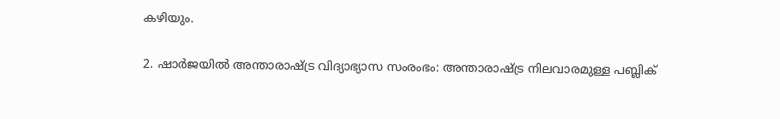കഴിയും.

2. ഷാര്‍ജയില്‍ അന്താരാഷ്ട്ര വിദ്യാഭ്യാസ സംരംഭം: അന്താരാഷ്ട്ര നിലവാരമുള്ള പബ്ലിക്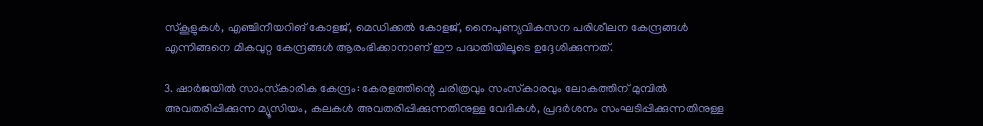സ്‌കൂളുകള്‍, എഞ്ചിനീയറിങ് കോളജ്, മെഡിക്കല്‍ കോളജ്, നൈപുണ്യവികസന പരിശീലന കേന്ദ്രങ്ങള്‍ എന്നിങ്ങനെ മികവുറ്റ കേന്ദ്രങ്ങള്‍ ആരംഭിക്കാനാണ് ഈ പദ്ധതിയിലൂടെ ഉദ്ദേശിക്കുന്നത്.

3. ഷാര്‍ജയില്‍ സാംസ്‌കാരിക കേന്ദ്രം: കേരളത്തിന്റെ ചരിത്രവും സംസ്‌കാരവും ലോകത്തിന് മുമ്പില്‍ അവതരിപ്പിക്കുന്ന മ്യൂസിയം, കലകള്‍ അവതരിപ്പിക്കുന്നതിനുള്ള വേദികള്‍, പ്രദര്‍ശനം സംഘടിപ്പിക്കുന്നതിനുള്ള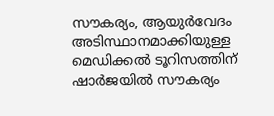സൗകര്യം, ആയുര്‍വേദം അടിസ്ഥാനമാക്കിയുള്ള മെഡിക്കല്‍ ടൂറിസത്തിന് ഷാര്‍ജയില്‍ സൗകര്യം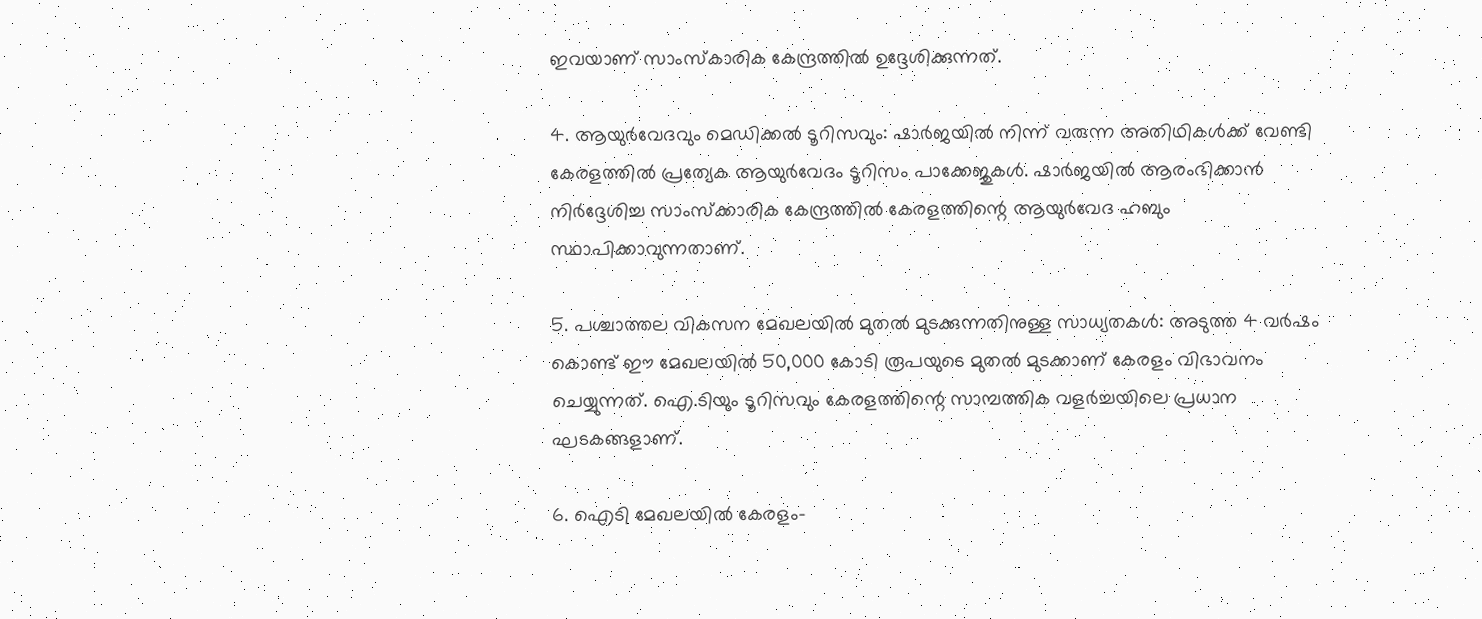ഇവയാണ് സാംസ്‌കാരിക കേന്ദ്രത്തില്‍ ഉദ്ദേശിക്കുന്നത്.

4. ആയുര്‍വേദവും മെഡിക്കല്‍ ടൂറിസവും: ഷാര്‍ജയില്‍ നിന്ന് വരുന്ന അതിഥികള്‍ക്ക് വേണ്ടി കേരളത്തില്‍ പ്രത്യേക ആയുര്‍വേദം ടൂറിസം പാക്കേജുകള്‍. ഷാര്‍ജയില്‍ ആരംഭിക്കാന്‍ നിര്‍ദ്ദേശിച്ച സാംസ്‌ക്കാരിക കേന്ദ്രത്തില്‍ കേരളത്തിന്റെ ആയുര്‍വേദ ഹബും സ്ഥാപിക്കാവുന്നതാണ്.

5. പശ്ചാത്തല വികസന മേഖലയില്‍ മുതല്‍ മുടക്കുന്നതിനുള്ള സാധ്യതകള്‍: അടുത്ത 4 വര്‍ഷം കൊണ്ട് ഈ മേഖലയില്‍ 50,000 കോടി രൂപയുടെ മുതല്‍ മുടക്കാണ് കേരളം വിഭാവനം ചെയ്യുന്നത്. ഐ.ടിയും ടൂറിസവും കേരളത്തിന്റെ സാമ്പത്തിക വളര്‍ച്ചയിലെ പ്രധാന ഘടകങ്ങളാണ്.

6. ഐടി മേഖലയില്‍ കേരളം-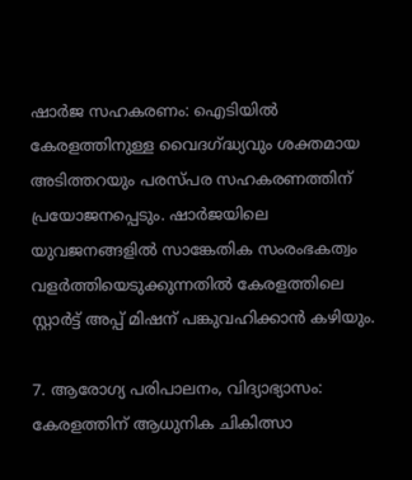ഷാര്‍ജ സഹകരണം: ഐടിയില്‍ കേരളത്തിനുള്ള വൈദഗ്ദ്ധ്യവും ശക്തമായ അടിത്തറയും പരസ്പര സഹകരണത്തിന് പ്രയോജനപ്പെടും. ഷാര്‍ജയിലെ യുവജനങ്ങളില്‍ സാങ്കേതിക സംരംഭകത്വം വളര്‍ത്തിയെടുക്കുന്നതില്‍ കേരളത്തിലെ സ്റ്റാര്‍ട്ട് അപ്പ് മിഷന് പങ്കുവഹിക്കാന്‍ കഴിയും.

7. ആരോഗ്യ പരിപാലനം, വിദ്യാഭ്യാസം: കേരളത്തിന് ആധുനിക ചികിത്സാ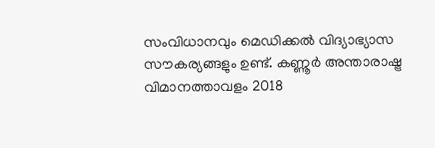സംവിധാനവും മെഡിക്കല്‍ വിദ്യാഭ്യാസ സൗകര്യങ്ങളും ഉണ്ട്. കണ്ണൂര്‍ അന്താരാഷ്ട്ര വിമാനത്താവളം 2018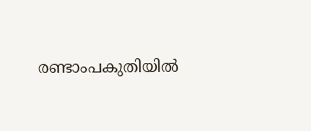രണ്ടാംപകുതിയില്‍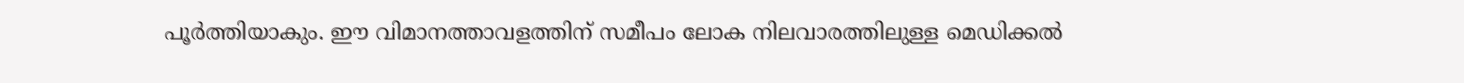പൂര്‍ത്തിയാകും. ഈ വിമാനത്താവളത്തിന് സമീപം ലോക നിലവാരത്തിലുള്ള മെഡിക്കല്‍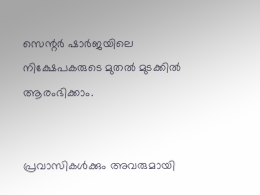സെന്റര്‍ ഷാര്‍ജയിലെ നിക്ഷേപകരുടെ മുതല്‍ മുടക്കില്‍ ആരംഭിക്കാം.


പ്രവാസികൾക്കും അവരുമായി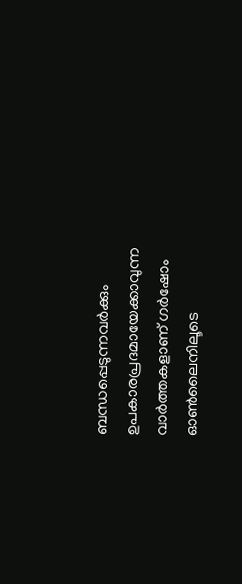ബന്ധപ്പെടുന്നവർക്കും ഉപകാരപ്രദമായേക്കാവുന്ന വാർത്തകളാണ് ഗർഷോം ഓൺലൈനിലൂടെ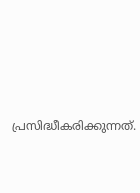പ്രസിദ്ധീകരിക്കുന്നത്.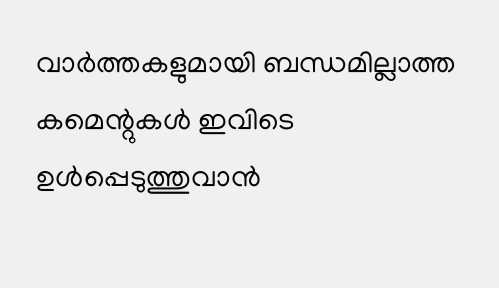വാർത്തകളുമായി ബന്ധമില്ലാത്ത കമെന്റുകൾ ഇവിടെ ഉൾപ്പെടുത്തുവാൻ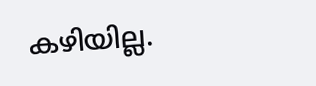കഴിയില്ല.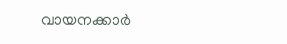വായനക്കാർ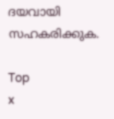ദയവായി സഹകരിക്കുക.

Top
x